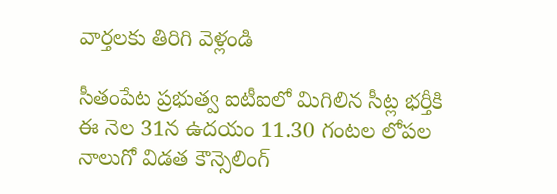వార్తలకు తిరిగి వెళ్లండి

సీతంపేట ప్రభుత్వ ఐటీఐలో మిగిలిన సీట్ల భర్తీకి ఈ నెల 31న ఉదయం 11.30 గంటల లోపల నాలుగో విడత కౌన్సెలింగ్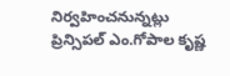నిర్వహించనున్నట్లు ప్రిన్సిపల్ ఎం.గోపాల కృష్ణ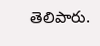తెలిపారు.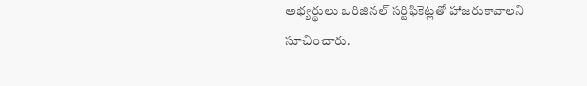అభ్యర్థులు ఒరిజినల్ సర్టిఫికెట్లతో హాజరుకావాలని సూచించారు.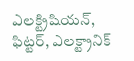ఎలక్ట్రిషియన్, ఫిట్టర్, ఎలక్ట్రానిక్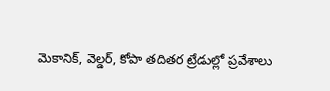మెకానిక్, వెల్డర్, కోపా తదితర ట్రేడుల్లో ప్రవేశాలు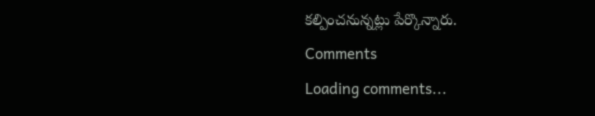కల్పించనున్నట్లు పేర్కొన్నారు.
Comments
Loading comments...